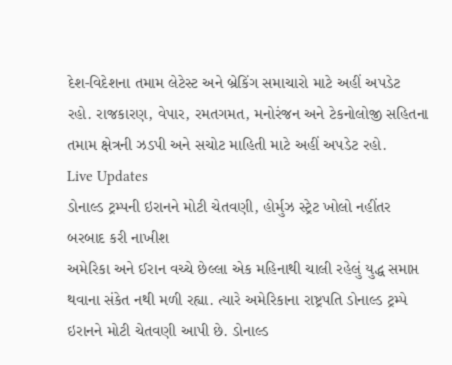દેશ-વિદેશના તમામ લેટેસ્ટ અને બ્રેકિંગ સમાચારો માટે અહીં અપડેટ રહો. રાજકારણ, વેપાર, રમતગમત, મનોરંજન અને ટેકનોલોજી સહિતના તમામ ક્ષેત્રની ઝડપી અને સચોટ માહિતી માટે અહીં અપડેટ રહો.
Live Updates
ડોનાલ્ડ ટ્રમ્પની ઇરાનને મોટી ચેતવણી, હોર્મુઝ સ્ટ્રેટ ખોલો નહીંતર બરબાદ કરી નાખીશ
અમેરિકા અને ઈરાન વચ્ચે છેલ્લા એક મહિનાથી ચાલી રહેલું યુદ્ધ સમાપ્ત થવાના સંકેત નથી મળી રહ્યા. ત્યારે અમેરિકાના રાષ્ટ્રપતિ ડોનાલ્ડ ટ્રમ્પે ઇરાનને મોટી ચેતવણી આપી છે. ડોનાલ્ડ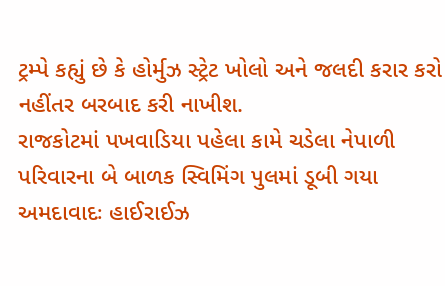ટ્રમ્પે કહ્યું છે કે હોર્મુઝ સ્ટ્રેટ ખોલો અને જલદી કરાર કરો નહીંતર બરબાદ કરી નાખીશ.
રાજકોટમાં પખવાડિયા પહેલા કામે ચડેલા નેપાળી પરિવારના બે બાળક સ્વિમિંગ પુલમાં ડૂબી ગયા
અમદાવાદઃ હાઈરાઈઝ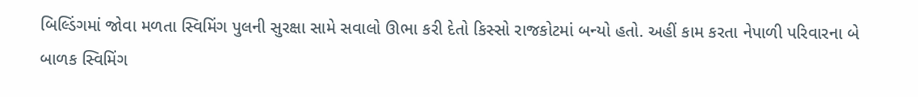બિલ્ડિંગમાં જોવા મળતા સ્વિમિંગ પુલની સુરક્ષા સામે સવાલો ઊભા કરી દેતો કિસ્સો રાજકોટમાં બન્યો હતો. અહીં કામ કરતા નેપાળી પરિવારના બે બાળક સ્વિમિંગ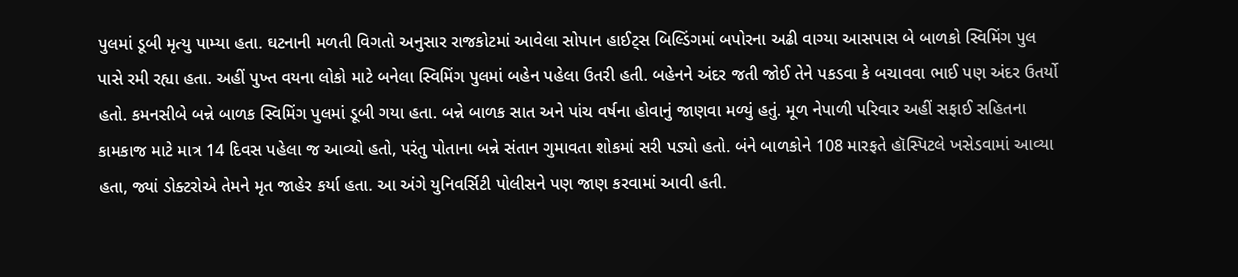પુલમાં ડૂબી મૃત્યુ પામ્યા હતા. ઘટનાની મળતી વિગતો અનુસાર રાજકોટમાં આવેલા સોપાન હાઈટ્સ બિલ્ડિંગમાં બપોરના અઢી વાગ્યા આસપાસ બે બાળકો સ્વિમિંગ પુલ પાસે રમી રહ્યા હતા. અહીં પુખ્ત વયના લોકો માટે બનેલા સ્વિમિંગ પુલમાં બહેન પહેલા ઉતરી હતી. બહેનને અંદર જતી જોઈ તેને પકડવા કે બચાવવા ભાઈ પણ અંદર ઉતર્યો હતો. કમનસીબે બન્ને બાળક સ્વિમિંગ પુલમાં ડૂબી ગયા હતા. બન્ને બાળક સાત અને પાંચ વર્ષના હોવાનું જાણવા મળ્યું હતું. મૂળ નેપાળી પરિવાર અહીં સફાઈ સહિતના કામકાજ માટે માત્ર 14 દિવસ પહેલા જ આવ્યો હતો, પરંતુ પોતાના બન્ને સંતાન ગુમાવતા શોકમાં સરી પડ્યો હતો. બંને બાળકોને 108 મારફતે હૉસ્પિટલે ખસેડવામાં આવ્યા હતા, જ્યાં ડોક્ટરોએ તેમને મૃત જાહેર કર્યા હતા. આ અંગે યુનિવર્સિટી પોલીસને પણ જાણ કરવામાં આવી હતી.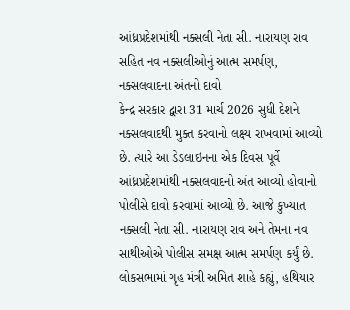આંધ્રપ્રદેશમાંથી નક્સલી નેતા સી. નારાયણ રાવ સહિત નવ નક્સલીઓનું આત્મ સમર્પણ, નક્સલવાદના અંતનો દાવો
કેન્દ્ર સરકાર દ્વારા 31 માર્ચ 2026 સુધી દેશને નક્સલવાદથી મુક્ત કરવાનો લક્ષ્ય રાખવામાં આવ્યો છે. ત્યારે આ ડેડલાઇનના એક દિવસ પૂર્વે આંધ્રપ્રદેશમાંથી નક્સલવાદનો અંત આવ્યો હોવાનો પોલીસે દાવો કરવામાં આવ્યો છે. આજે કુખ્યાત નક્સલી નેતા સી. નારાયણ રાવ અને તેમના નવ સાથીઓએ પોલીસ સમક્ષ આત્મ સમર્પણ કર્યું છે.
લોકસભામાં ગૃહ મંત્રી અમિત શાહે કહ્યું, હથિયાર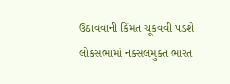ઉઠાવવાની કિંમત ચૂકવવી પડશે
લોકસભામાં નક્સલમુક્ત ભારત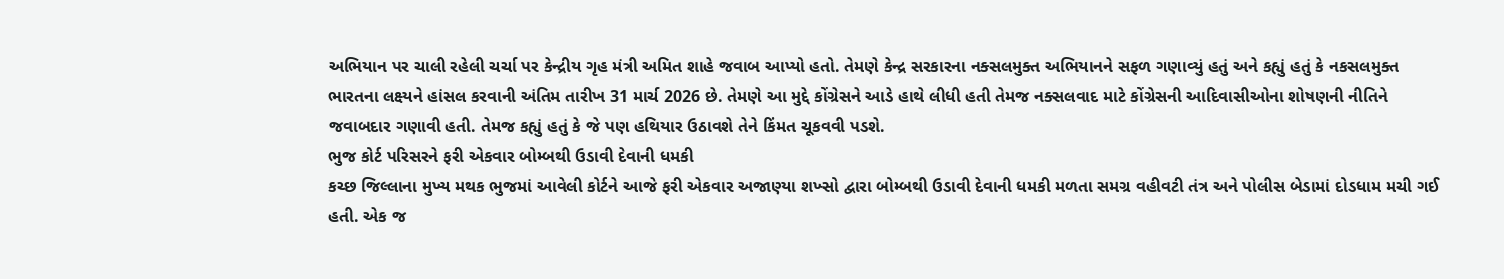અભિયાન પર ચાલી રહેલી ચર્ચા પર કેન્દ્રીય ગૃહ મંત્રી અમિત શાહે જવાબ આપ્યો હતો. તેમણે કેન્દ્ર સરકારના નક્સલમુક્ત અભિયાનને સફળ ગણાવ્યું હતું અને કહ્યું હતું કે નકસલમુક્ત ભારતના લક્ષ્યને હાંસલ કરવાની અંતિમ તારીખ 31 માર્ચ 2026 છે. તેમણે આ મુદ્દે કોંગ્રેસને આડે હાથે લીધી હતી તેમજ નક્સલવાદ માટે કોંગ્રેસની આદિવાસીઓના શોષણની નીતિને જવાબદાર ગણાવી હતી. તેમજ કહ્યું હતું કે જે પણ હથિયાર ઉઠાવશે તેને કિંમત ચૂકવવી પડશે.
ભુજ કોર્ટ પરિસરને ફરી એકવાર બોમ્બથી ઉડાવી દેવાની ધમકી
કચ્છ જિલ્લાના મુખ્ય મથક ભુજમાં આવેલી કોર્ટને આજે ફરી એકવાર અજાણ્યા શખ્સો દ્વારા બોમ્બથી ઉડાવી દેવાની ધમકી મળતા સમગ્ર વહીવટી તંત્ર અને પોલીસ બેડામાં દોડધામ મચી ગઈ હતી. એક જ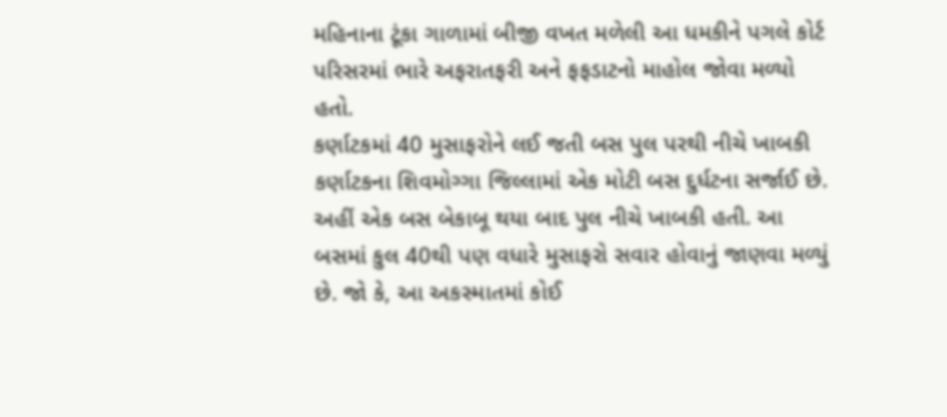મહિનાના ટૂંકા ગાળામાં બીજી વખત મળેલી આ ધમકીને પગલે કોર્ટ પરિસરમાં ભારે અફરાતફરી અને ફફડાટનો માહોલ જોવા મળ્યો હતો.
કર્ણાટકમાં 40 મુસાફરોને લઈ જતી બસ પુલ પરથી નીચે ખાબકી
કર્ણાટકના શિવમોગ્ગા જિલ્લામાં એક મોટી બસ દુર્ધટના સર્જાઈ છે. અહીં એક બસ બેકાબૂ થયા બાદ પુલ નીચે ખાબકી હતી. આ બસમાં કુલ 40થી પણ વધારે મુસાફરો સવાર હોવાનું જાણવા મળ્યું છે. જો કે, આ અકસ્માતમાં કોઈ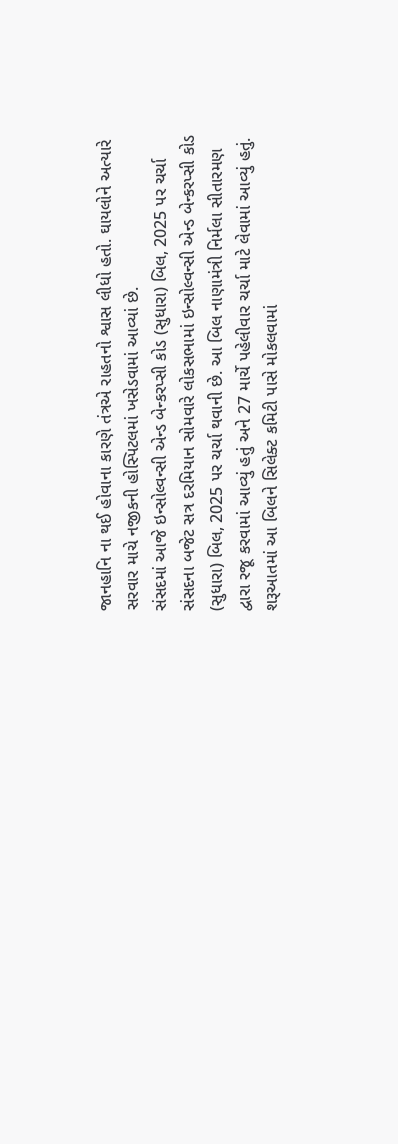જાનહાનિ ના થઈ હોવાના કારણે તંત્રએ રાહતનો શ્વાસ લીધો હતો. ઘાયલોને અત્યારે સરવાર માચે નજીકની હોસ્પિટલમાં ખસેડવામાં આવ્યાં છે.
સંસદમાં આજે ઇન્સોલ્વન્સી એન્ડ બેન્કરપ્સી કોડ (સુધારા) બિલ, 2025 પર ચર્ચા
સંસદના બજેટ સત્ર દરમિયાન સોમવારે લોકસભામાં ઇન્સોલ્વન્સી એન્ડ બેન્કરપ્સી કોડ (સુધારા) બિલ, 2025 પર ચર્ચા થવાની છે. આ બિલ નાણામંત્રી નિર્મલા સીતારમણ દ્વારા રજૂ કરવામાં આવ્યું હતું અને 27 માર્ચે પહેલીવાર ચર્ચા માટે લેવામાં આવ્યું હતું. શરૂઆતમાં આ બિલને સિલેક્ટ કમિટી પાસે મોકલવામાં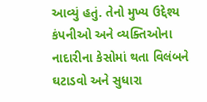આવ્યું હતું. તેનો મુખ્ય ઉદ્દેશ્ય કંપનીઓ અને વ્યક્તિઓના નાદારીના કેસોમાં થતા વિલંબને ઘટાડવો અને સુધારા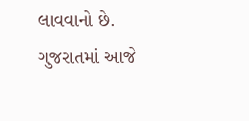લાવવાનો છે.
ગુજરાતમાં આજે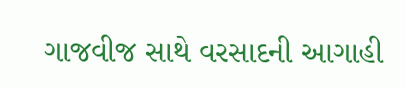ગાજવીજ સાથે વરસાદની આગાહી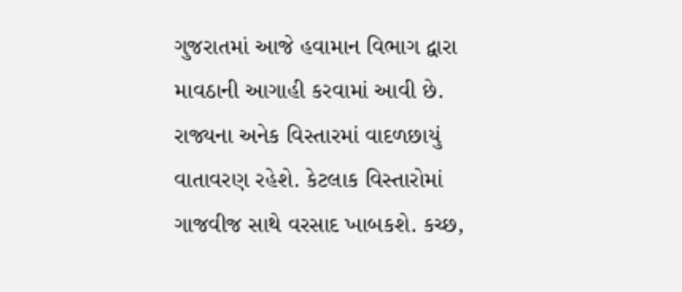ગુજરાતમાં આજે હવામાન વિભાગ દ્વારા માવઠાની આગાહી કરવામાં આવી છે. રાજ્યના અનેક વિસ્તારમાં વાદળછાયું વાતાવરણ રહેશે. કેટલાક વિસ્તારોમાં ગાજવીજ સાથે વરસાદ ખાબકશે. કચ્છ,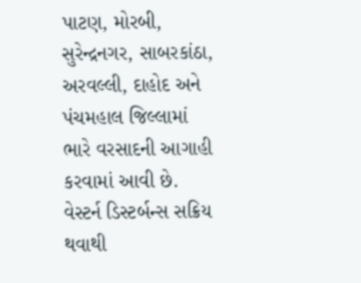પાટણ, મોરબી, સુરેન્દ્રનગર, સાબરકાંઠા, અરવલ્લી, દાહોદ અને પંચમહાલ જિલ્લામાં ભારે વરસાદની આગાહી કરવામાં આવી છે. વેસ્ટર્ન ડિસ્ટર્બન્સ સક્રિય થવાથી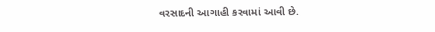વરસાદની આગાહી કરવામાં આવી છે.